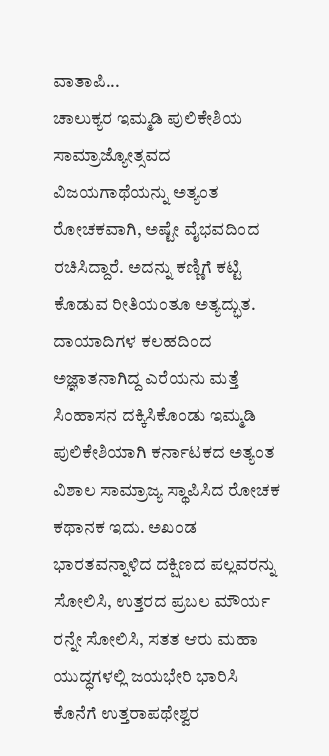ವಾತಾಪಿ...
ಚಾಲುಕ್ಯರ ಇಮ್ಮಡಿ ಪುಲಿಕೇಶಿಯ ಸಾಮ್ರಾಜ್ಯೋತ್ಸವದ ವಿಜಯಗಾಥೆಯನ್ನು ಅತ್ಯಂತ ರೋಚಕವಾಗಿ, ಅಷ್ಟೇ ವೈಭವದಿಂದ ರಚಿಸಿದ್ದಾರೆ. ಅದನ್ನು ಕಣ್ಣಿಗೆ ಕಟ್ಟಿ ಕೊಡುವ ರೀತಿಯಂತೂ ಅತ್ಯದ್ಭುತ.
ದಾಯಾದಿಗಳ ಕಲಹದಿಂದ ಅಜ್ಞಾತನಾಗಿದ್ದ ಎರೆಯನು ಮತ್ತೆ ಸಿಂಹಾಸನ ದಕ್ಕಿಸಿಕೊಂಡು ಇಮ್ಮಡಿ ಪುಲಿಕೇಶಿಯಾಗಿ ಕರ್ನಾಟಕದ ಅತ್ಯಂತ ವಿಶಾಲ ಸಾಮ್ರಾಜ್ಯ ಸ್ಥಾಪಿಸಿದ ರೋಚಕ ಕಥಾನಕ ಇದು. ಅಖಂಡ ಭಾರತವನ್ನಾಳಿದ ದಕ್ಷಿಣದ ಪಲ್ಲವರನ್ನು ಸೋಲಿಸಿ, ಉತ್ತರದ ಪ್ರಬಲ ಮೌರ್ಯ ರನ್ನೇ ಸೋಲಿಸಿ, ಸತತ ಆರು ಮಹಾ ಯುದ್ಧಗಳಲ್ಲಿ ಜಯಭೇರಿ ಭಾರಿಸಿ ಕೊನೆಗೆ ಉತ್ತರಾಪಥೇಶ್ವರ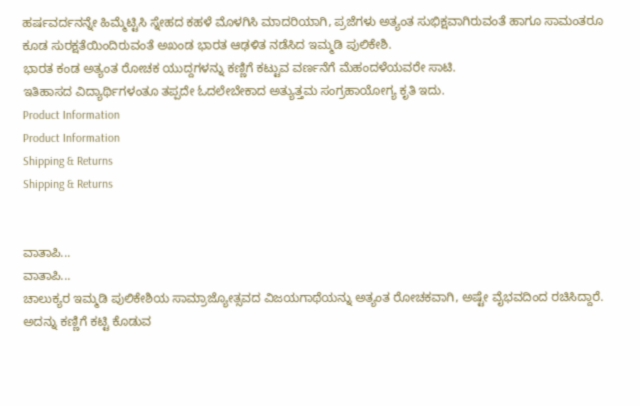ಹರ್ಷವರ್ದನನ್ನೇ ಹಿಮ್ಮೆಟ್ಟಿಸಿ ಸ್ನೇಹದ ಕಹಳೆ ಮೊಳಗಿಸಿ ಮಾದರಿಯಾಗಿ, ಪ್ರಜೆಗಳು ಅತ್ಯಂತ ಸುಭಿಕ್ಷವಾಗಿರುವಂತೆ ಹಾಗೂ ಸಾಮಂತರೂ ಕೂಡ ಸುರಕ್ಷತೆಯಿಂದಿರುವಂತೆ ಅಖಂಡ ಭಾರತ ಆಢಳಿತ ನಡೆಸಿದ ಇಮ್ಮಡಿ ಪುಲಿಕೇಶಿ.
ಭಾರತ ಕಂಡ ಅತ್ಯಂತ ರೋಚಕ ಯುದ್ದಗಳನ್ನು ಕಣ್ಣಿಗೆ ಕಟ್ಟುವ ವರ್ಣನೆಗೆ ಮೆಹಂದಳೆಯವರೇ ಸಾಟಿ.
ಇತಿಹಾಸದ ವಿದ್ಯಾರ್ಥಿಗಳಂತೂ ತಪ್ಪದೇ ಓದಲೇಬೇಕಾದ ಅತ್ಯುತ್ತಮ ಸಂಗ್ರಹಾಯೋಗ್ಯ ಕೃತಿ ಇದು.
Product Information
Product Information
Shipping & Returns
Shipping & Returns


ವಾತಾಪಿ...
ವಾತಾಪಿ...
ಚಾಲುಕ್ಯರ ಇಮ್ಮಡಿ ಪುಲಿಕೇಶಿಯ ಸಾಮ್ರಾಜ್ಯೋತ್ಸವದ ವಿಜಯಗಾಥೆಯನ್ನು ಅತ್ಯಂತ ರೋಚಕವಾಗಿ, ಅಷ್ಟೇ ವೈಭವದಿಂದ ರಚಿಸಿದ್ದಾರೆ. ಅದನ್ನು ಕಣ್ಣಿಗೆ ಕಟ್ಟಿ ಕೊಡುವ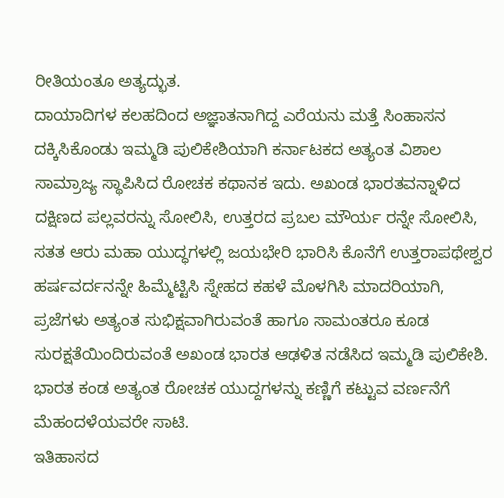ರೀತಿಯಂತೂ ಅತ್ಯದ್ಭುತ.
ದಾಯಾದಿಗಳ ಕಲಹದಿಂದ ಅಜ್ಞಾತನಾಗಿದ್ದ ಎರೆಯನು ಮತ್ತೆ ಸಿಂಹಾಸನ ದಕ್ಕಿಸಿಕೊಂಡು ಇಮ್ಮಡಿ ಪುಲಿಕೇಶಿಯಾಗಿ ಕರ್ನಾಟಕದ ಅತ್ಯಂತ ವಿಶಾಲ ಸಾಮ್ರಾಜ್ಯ ಸ್ಥಾಪಿಸಿದ ರೋಚಕ ಕಥಾನಕ ಇದು. ಅಖಂಡ ಭಾರತವನ್ನಾಳಿದ ದಕ್ಷಿಣದ ಪಲ್ಲವರನ್ನು ಸೋಲಿಸಿ, ಉತ್ತರದ ಪ್ರಬಲ ಮೌರ್ಯ ರನ್ನೇ ಸೋಲಿಸಿ, ಸತತ ಆರು ಮಹಾ ಯುದ್ಧಗಳಲ್ಲಿ ಜಯಭೇರಿ ಭಾರಿಸಿ ಕೊನೆಗೆ ಉತ್ತರಾಪಥೇಶ್ವರ ಹರ್ಷವರ್ದನನ್ನೇ ಹಿಮ್ಮೆಟ್ಟಿಸಿ ಸ್ನೇಹದ ಕಹಳೆ ಮೊಳಗಿಸಿ ಮಾದರಿಯಾಗಿ, ಪ್ರಜೆಗಳು ಅತ್ಯಂತ ಸುಭಿಕ್ಷವಾಗಿರುವಂತೆ ಹಾಗೂ ಸಾಮಂತರೂ ಕೂಡ ಸುರಕ್ಷತೆಯಿಂದಿರುವಂತೆ ಅಖಂಡ ಭಾರತ ಆಢಳಿತ ನಡೆಸಿದ ಇಮ್ಮಡಿ ಪುಲಿಕೇಶಿ.
ಭಾರತ ಕಂಡ ಅತ್ಯಂತ ರೋಚಕ ಯುದ್ದಗಳನ್ನು ಕಣ್ಣಿಗೆ ಕಟ್ಟುವ ವರ್ಣನೆಗೆ ಮೆಹಂದಳೆಯವರೇ ಸಾಟಿ.
ಇತಿಹಾಸದ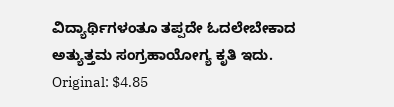ವಿದ್ಯಾರ್ಥಿಗಳಂತೂ ತಪ್ಪದೇ ಓದಲೇಬೇಕಾದ ಅತ್ಯುತ್ತಮ ಸಂಗ್ರಹಾಯೋಗ್ಯ ಕೃತಿ ಇದು.
Original: $4.85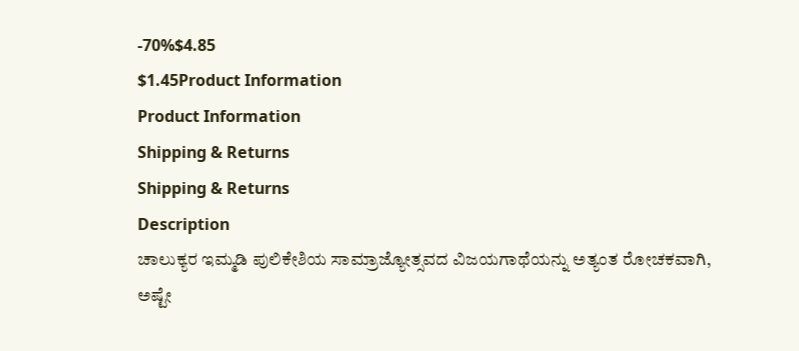-70%$4.85
$1.45Product Information
Product Information
Shipping & Returns
Shipping & Returns
Description
ಚಾಲುಕ್ಯರ ಇಮ್ಮಡಿ ಪುಲಿಕೇಶಿಯ ಸಾಮ್ರಾಜ್ಯೋತ್ಸವದ ವಿಜಯಗಾಥೆಯನ್ನು ಅತ್ಯಂತ ರೋಚಕವಾಗಿ, ಅಷ್ಟೇ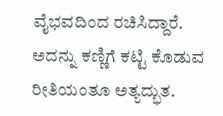ವೈಭವದಿಂದ ರಚಿಸಿದ್ದಾರೆ. ಅದನ್ನು ಕಣ್ಣಿಗೆ ಕಟ್ಟಿ ಕೊಡುವ ರೀತಿಯಂತೂ ಅತ್ಯದ್ಭುತ.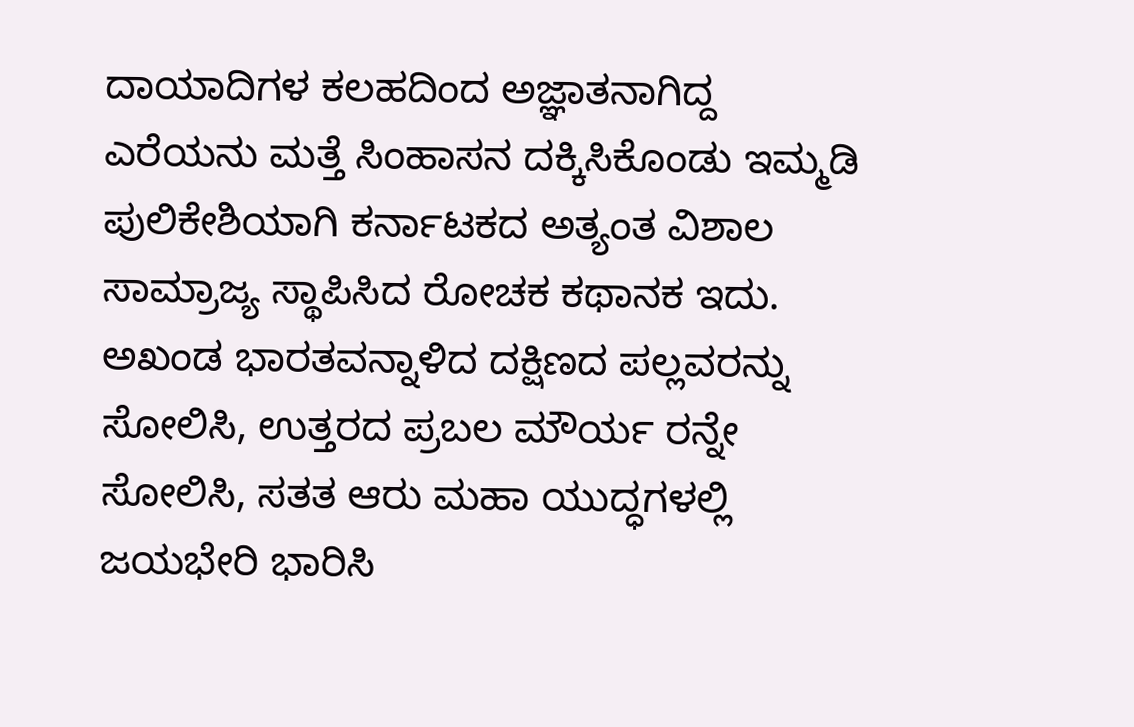ದಾಯಾದಿಗಳ ಕಲಹದಿಂದ ಅಜ್ಞಾತನಾಗಿದ್ದ ಎರೆಯನು ಮತ್ತೆ ಸಿಂಹಾಸನ ದಕ್ಕಿಸಿಕೊಂಡು ಇಮ್ಮಡಿ ಪುಲಿಕೇಶಿಯಾಗಿ ಕರ್ನಾಟಕದ ಅತ್ಯಂತ ವಿಶಾಲ ಸಾಮ್ರಾಜ್ಯ ಸ್ಥಾಪಿಸಿದ ರೋಚಕ ಕಥಾನಕ ಇದು. ಅಖಂಡ ಭಾರತವನ್ನಾಳಿದ ದಕ್ಷಿಣದ ಪಲ್ಲವರನ್ನು ಸೋಲಿಸಿ, ಉತ್ತರದ ಪ್ರಬಲ ಮೌರ್ಯ ರನ್ನೇ ಸೋಲಿಸಿ, ಸತತ ಆರು ಮಹಾ ಯುದ್ಧಗಳಲ್ಲಿ ಜಯಭೇರಿ ಭಾರಿಸಿ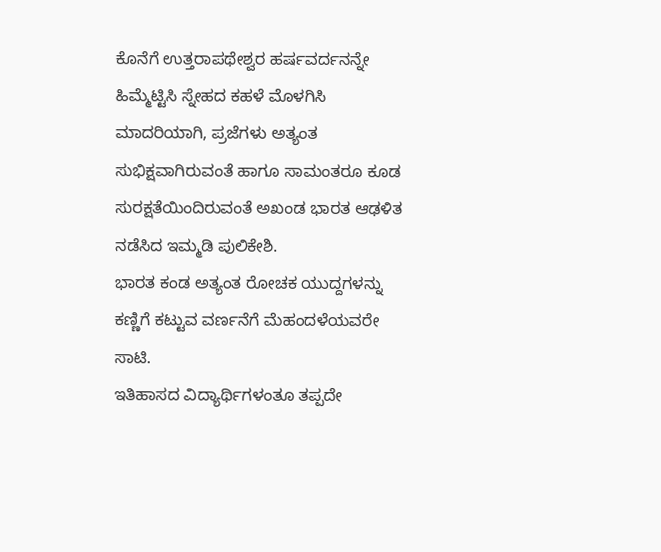ಕೊನೆಗೆ ಉತ್ತರಾಪಥೇಶ್ವರ ಹರ್ಷವರ್ದನನ್ನೇ ಹಿಮ್ಮೆಟ್ಟಿಸಿ ಸ್ನೇಹದ ಕಹಳೆ ಮೊಳಗಿಸಿ ಮಾದರಿಯಾಗಿ, ಪ್ರಜೆಗಳು ಅತ್ಯಂತ ಸುಭಿಕ್ಷವಾಗಿರುವಂತೆ ಹಾಗೂ ಸಾಮಂತರೂ ಕೂಡ ಸುರಕ್ಷತೆಯಿಂದಿರುವಂತೆ ಅಖಂಡ ಭಾರತ ಆಢಳಿತ ನಡೆಸಿದ ಇಮ್ಮಡಿ ಪುಲಿಕೇಶಿ.
ಭಾರತ ಕಂಡ ಅತ್ಯಂತ ರೋಚಕ ಯುದ್ದಗಳನ್ನು ಕಣ್ಣಿಗೆ ಕಟ್ಟುವ ವರ್ಣನೆಗೆ ಮೆಹಂದಳೆಯವರೇ ಸಾಟಿ.
ಇತಿಹಾಸದ ವಿದ್ಯಾರ್ಥಿಗಳಂತೂ ತಪ್ಪದೇ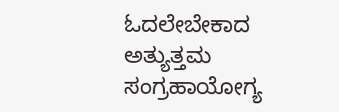ಓದಲೇಬೇಕಾದ ಅತ್ಯುತ್ತಮ ಸಂಗ್ರಹಾಯೋಗ್ಯ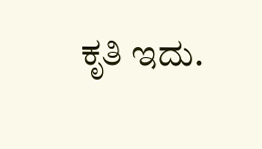ಕೃತಿ ಇದು.